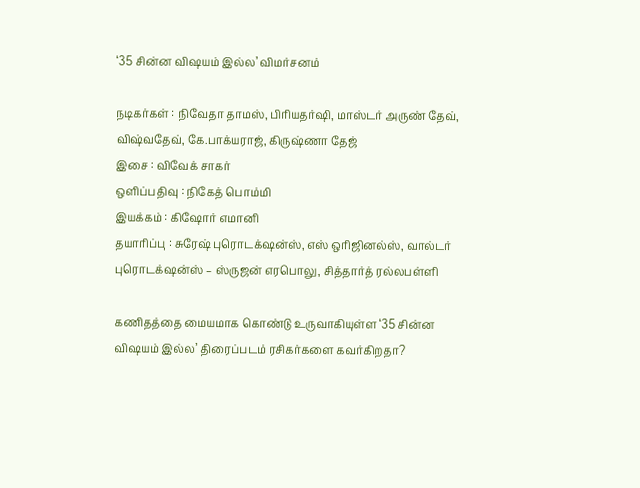‘35 சின்ன விஷயம் இல்ல’ விமர்சனம்

நடிகர்கள் : நிவேதா தாமஸ், பிரியதர்ஷி, மாஸ்டர் அருண் தேவ், விஷ்வதேவ், கே.பாக்யராஜ், கிருஷ்ணா தேஜ்
இசை : விவேக் சாகர்
ஒளிப்பதிவு : நிகேத் பொம்மி
இயக்கம் : கிஷோர் எமானி
தயாரிப்பு : சுரேஷ் புரொடக்‌ஷன்ஸ், எஸ் ஒரிஜினல்ஸ், வால்டர் புரொடக்‌ஷன்ஸ் – ஸ்ருஜன் எரபொலு, சித்தார்த் ரல்லபள்ளி

கணிதத்தை மையமாக கொண்டு உருவாகியுள்ள ‘35 சின்ன விஷயம் இல்ல’ திரைப்படம் ரசிகர்களை கவர்கிறதா?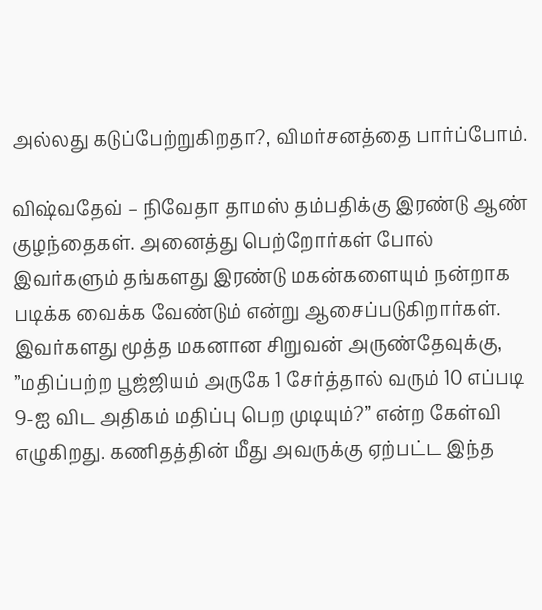அல்லது கடுப்பேற்றுகிறதா?, விமர்சனத்தை பார்ப்போம்.

விஷ்வதேவ் – நிவேதா தாமஸ் தம்பதிக்கு இரண்டு ஆண் குழந்தைகள். அனைத்து பெற்றோர்கள் போல் இவர்களும் தங்களது இரண்டு மகன்களையும் நன்றாக படிக்க வைக்க வேண்டும் என்று ஆசைப்படுகிறார்கள். இவர்களது மூத்த மகனான சிறுவன் அருண்தேவுக்கு, ”மதிப்பற்ற பூஜ்ஜியம் அருகே 1 சேர்த்தால் வரும் 10 எப்படி 9-ஐ விட அதிகம் மதிப்பு பெற முடியும்?” என்ற கேள்வி எழுகிறது. கணிதத்தின் மீது அவருக்கு ஏற்பட்ட இந்த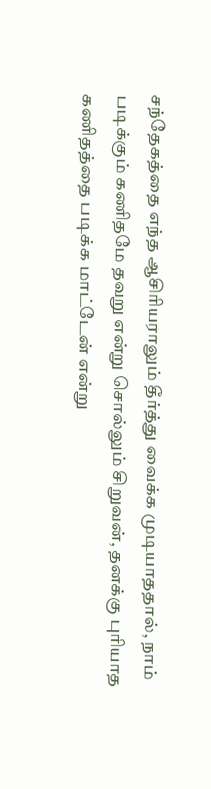சந்தேகத்தை எந்த ஆசிரியராலும் தீர்த்து வைக்க முடியாததால், நாம் படிக்கும் கணிதமே தவறு என்று சொல்லும் சிறுவன், தனக்கு புரியாத கணிதத்தை படிக்க மாட்டேன் என்று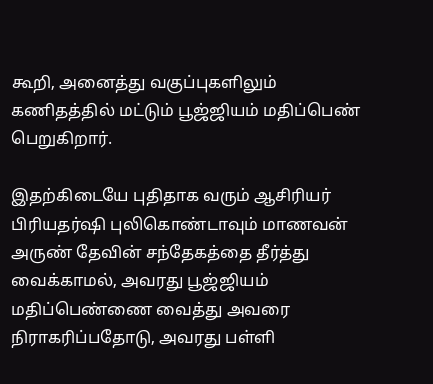கூறி, அனைத்து வகுப்புகளிலும் கணிதத்தில் மட்டும் பூஜ்ஜியம் மதிப்பெண் பெறுகிறார்.

இதற்கிடையே புதிதாக வரும் ஆசிரியர் பிரியதர்ஷி புலிகொண்டாவும் மாணவன் அருண் தேவின் சந்தேகத்தை தீர்த்து வைக்காமல், அவரது பூஜ்ஜியம் மதிப்பெண்ணை வைத்து அவரை நிராகரிப்பதோடு, அவரது பள்ளி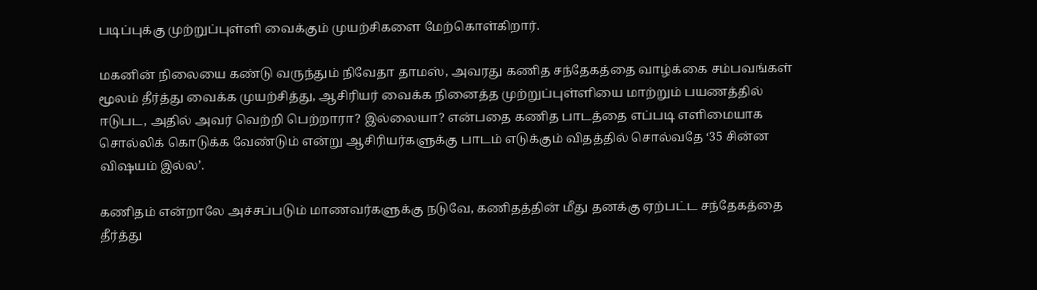படிப்புக்கு முற்றுப்புள்ளி வைக்கும் முயற்சிகளை மேற்கொள்கிறார்.

மகனின் நிலையை கண்டு வருந்தும் நிவேதா தாமஸ், அவரது கணித சந்தேகத்தை வாழ்க்கை சம்பவங்கள் மூலம் தீர்த்து வைக்க முயற்சித்து, ஆசிரியர் வைக்க நினைத்த முற்றுப்புள்ளியை மாற்றும் பயணத்தில் ஈடுபட, அதில் அவர் வெற்றி பெற்றாரா? இல்லையா? என்பதை கணித பாடத்தை எப்படி எளிமையாக சொல்லிக் கொடுக்க வேண்டும் என்று ஆசிரியர்களுக்கு பாடம் எடுக்கும் விதத்தில் சொல்வதே ‘35 சின்ன விஷயம் இல்ல’.

கணிதம் என்றாலே அச்சப்படும் மாணவர்களுக்கு நடுவே, கணிதத்தின் மீது தனக்கு ஏற்பட்ட சந்தேகத்தை தீர்த்து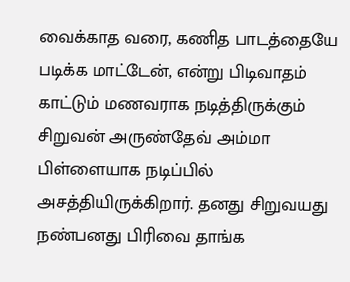வைக்காத வரை, கணித பாடத்தையே படிக்க மாட்டேன், என்று பிடிவாதம் காட்டும் மணவராக நடித்திருக்கும் சிறுவன் அருண்தேவ் அம்மா பிள்ளையாக நடிப்பில் அசத்தியிருக்கிறார். தனது சிறுவயது நண்பனது பிரிவை தாங்க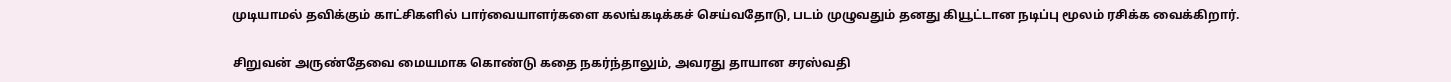முடியாமல் தவிக்கும் காட்சிகளில் பார்வையாளர்களை கலங்கடிக்கச் செய்வதோடு, படம் முழுவதும் தனது கியூட்டான நடிப்பு மூலம் ரசிக்க வைக்கிறார்.

சிறுவன் அருண்தேவை மையமாக கொண்டு கதை நகர்ந்தாலும், அவரது தாயான சரஸ்வதி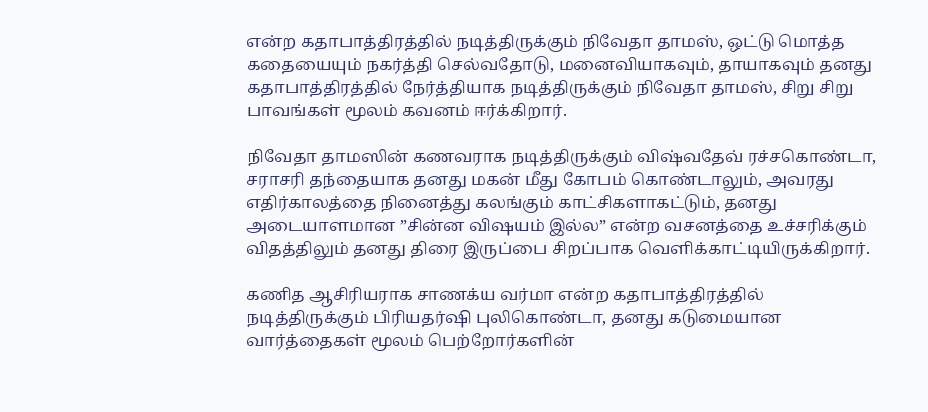என்ற கதாபாத்திரத்தில் நடித்திருக்கும் நிவேதா தாமஸ், ஒட்டு மொத்த கதையையும் நகர்த்தி செல்வதோடு, மனைவியாகவும், தாயாகவும் தனது கதாபாத்திரத்தில் நேர்த்தியாக நடித்திருக்கும் நிவேதா தாமஸ், சிறு சிறு பாவங்கள் மூலம் கவனம் ஈர்க்கிறார்.

நிவேதா தாமஸின் கணவராக நடித்திருக்கும் விஷ்வதேவ் ரச்சகொண்டா, சராசரி தந்தையாக தனது மகன் மீது கோபம் கொண்டாலும், அவரது எதிர்காலத்தை நினைத்து கலங்கும் காட்சிகளாகட்டும், தனது அடையாளமான ”சின்ன விஷயம் இல்ல” என்ற வசனத்தை உச்சரிக்கும் விதத்திலும் தனது திரை இருப்பை சிறப்பாக வெளிக்காட்டியிருக்கிறார்.

கணித ஆசிரியராக சாணக்ய வர்மா என்ற கதாபாத்திரத்தில் நடித்திருக்கும் பிரியதர்ஷி புலிகொண்டா, தனது கடுமையான வார்த்தைகள் மூலம் பெற்றோர்களின்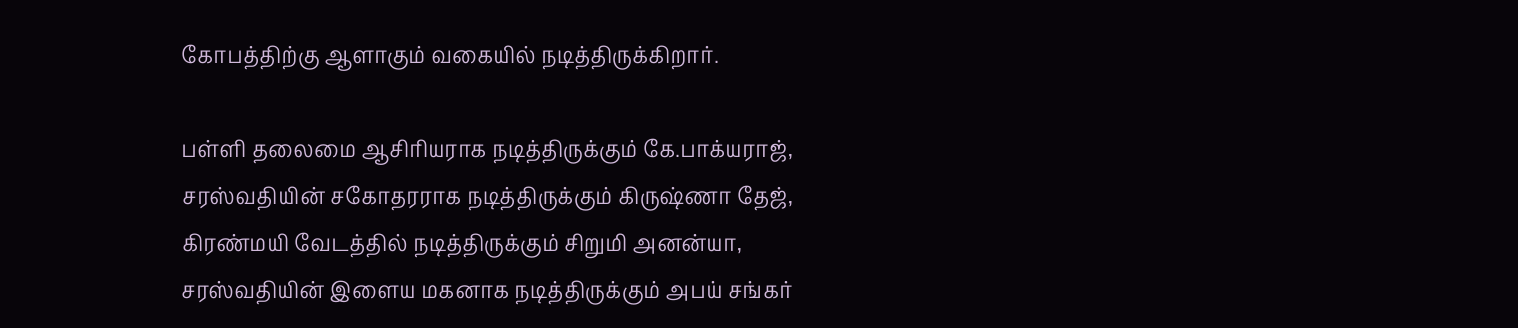கோபத்திற்கு ஆளாகும் வகையில் நடித்திருக்கிறார்.

பள்ளி தலைமை ஆசிரியராக நடித்திருக்கும் கே.பாக்யராஜ், சரஸ்வதியின் சகோதரராக நடித்திருக்கும் கிருஷ்ணா தேஜ், கிரண்மயி வேடத்தில் நடித்திருக்கும் சிறுமி அனன்யா, சரஸ்வதியின் இளைய மகனாக நடித்திருக்கும் அபய் சங்கர்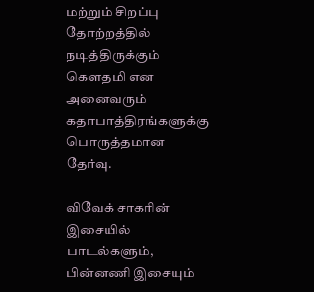மற்றும் சிறப்பு தோற்றத்தில் நடித்திருக்கும் கெளதமி என அனைவரும் கதாபாத்திரங்களுக்கு பொருத்தமான தேர்வு.

விவேக் சாகரின் இசையில் பாடல்களும், பின்னணி இசையும்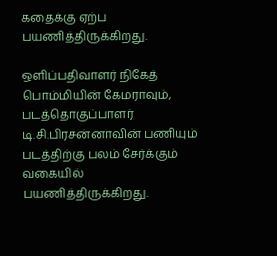கதைக்கு ஏற்ப பயணித்திருக்கிறது.

ஒளிப்பதிவாளர் நிகேத் பொம்மியின் கேமராவும், படத்தொகுப்பாளர் டி.சி.பிரசன்னாவின் பணியும் படத்திற்கு பலம் சேர்க்கும் வகையில் பயணித்திருக்கிறது.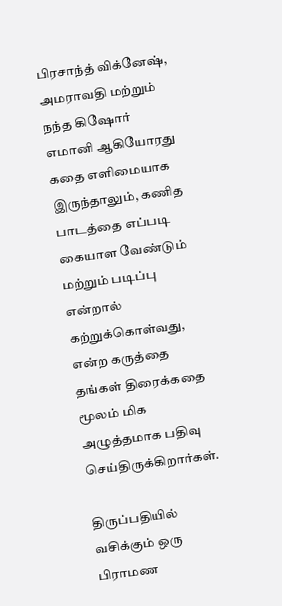பிரசாந்த் விக்னேஷ், அமராவதி மற்றும் நந்த கிஷோர் எமானி ஆகியோரது கதை எளிமையாக இருந்தாலும், கணித பாடத்தை எப்படி கையாள வேண்டும் மற்றும் படிப்பு என்றால் கற்றுக்கொள்வது, என்ற கருத்தை தங்கள் திரைக்கதை மூலம் மிக அழுத்தமாக பதிவு செய்திருக்கிறார்கள்.

திருப்பதியில் வசிக்கும் ஒரு பிராமண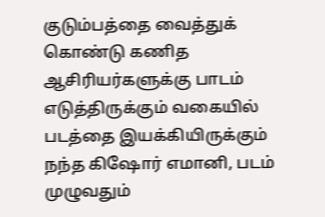குடும்பத்தை வைத்துக் கொண்டு கணித ஆசிரியர்களுக்கு பாடம் எடுத்திருக்கும் வகையில் படத்தை இயக்கியிருக்கும் நந்த கிஷோர் எமானி, படம் முழுவதும்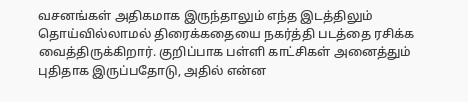வசனங்கள் அதிகமாக இருந்தாலும் எந்த இடத்திலும் தொய்வில்லாமல் திரைக்கதையை நகர்த்தி படத்தை ரசிக்க வைத்திருக்கிறார். குறிப்பாக பள்ளி காட்சிகள் அனைத்தும் புதிதாக இருப்பதோடு, அதில் என்ன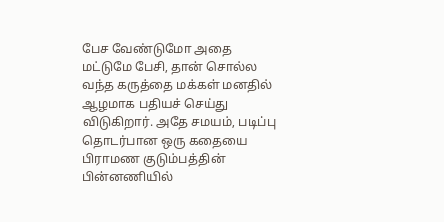பேச வேண்டுமோ அதை மட்டுமே பேசி, தான் சொல்ல வந்த கருத்தை மக்கள் மனதில் ஆழமாக பதியச் செய்து விடுகிறார். அதே சமயம், படிப்பு தொடர்பான ஒரு கதையை பிராமண குடும்பத்தின் பின்னணியில்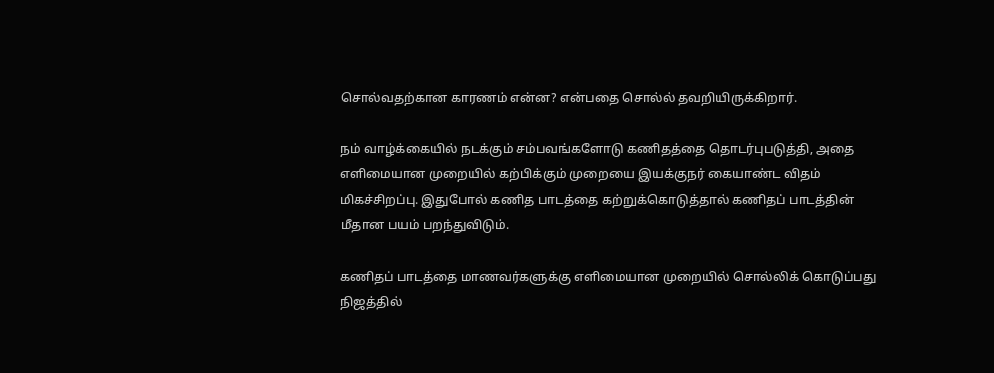சொல்வதற்கான காரணம் என்ன? என்பதை சொல்ல் தவறியிருக்கிறார்.

நம் வாழ்க்கையில் நடக்கும் சம்பவங்களோடு கணிதத்தை தொடர்புபடுத்தி, அதை எளிமையான முறையில் கற்பிக்கும் முறையை இயக்குநர் கையாண்ட விதம் மிகச்சிறப்பு. இதுபோல் கணித பாடத்தை கற்றுக்கொடுத்தால் கணிதப் பாடத்தின் மீதான பயம் பறந்துவிடும்.

கணிதப் பாடத்தை மாணவர்களுக்கு எளிமையான முறையில் சொல்லிக் கொடுப்பது நிஜத்தில்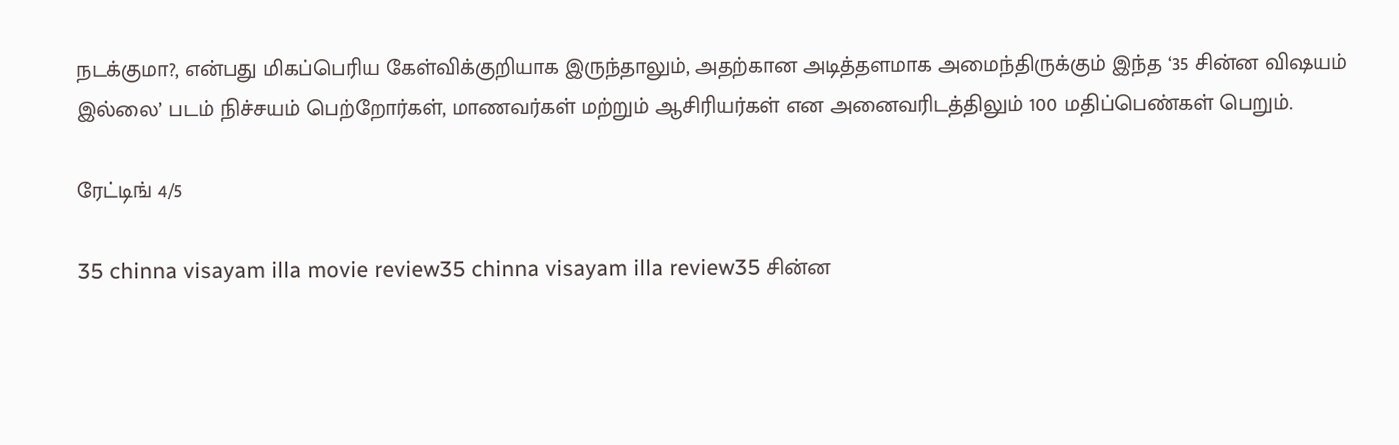நடக்குமா?, என்பது மிகப்பெரிய கேள்விக்குறியாக இருந்தாலும், அதற்கான அடித்தளமாக அமைந்திருக்கும் இந்த ‘35 சின்ன விஷயம் இல்லை’ படம் நிச்சயம் பெற்றோர்கள், மாணவர்கள் மற்றும் ஆசிரியர்கள் என அனைவரிடத்திலும் 100 மதிப்பெண்கள் பெறும்.

ரேட்டிங் 4/5

35 chinna visayam illa movie review35 chinna visayam illa review35 சின்ன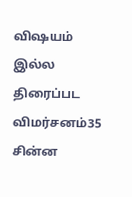விஷயம் இல்ல திரைப்பட விமர்சனம்35 சின்ன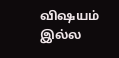விஷயம் இல்ல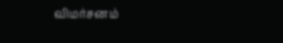விமர்சனம்